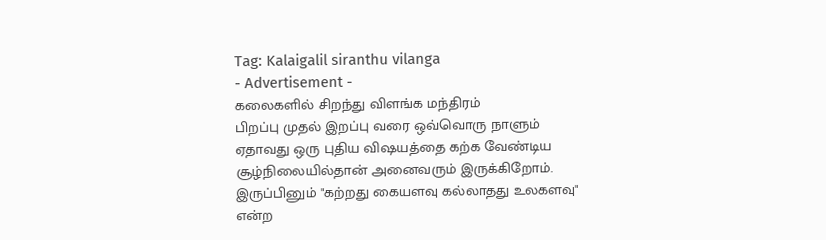Tag: Kalaigalil siranthu vilanga
- Advertisement -
கலைகளில் சிறந்து விளங்க மந்திரம்
பிறப்பு முதல் இறப்பு வரை ஒவ்வொரு நாளும் ஏதாவது ஒரு புதிய விஷயத்தை கற்க வேண்டிய சூழ்நிலையில்தான் அனைவரும் இருக்கிறோம். இருப்பினும் "கற்றது கையளவு கல்லாதது உலகளவு" என்ற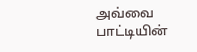அவ்வை பாட்டியின்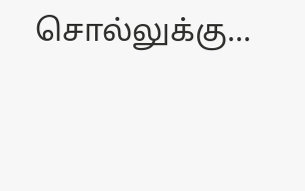சொல்லுக்கு...